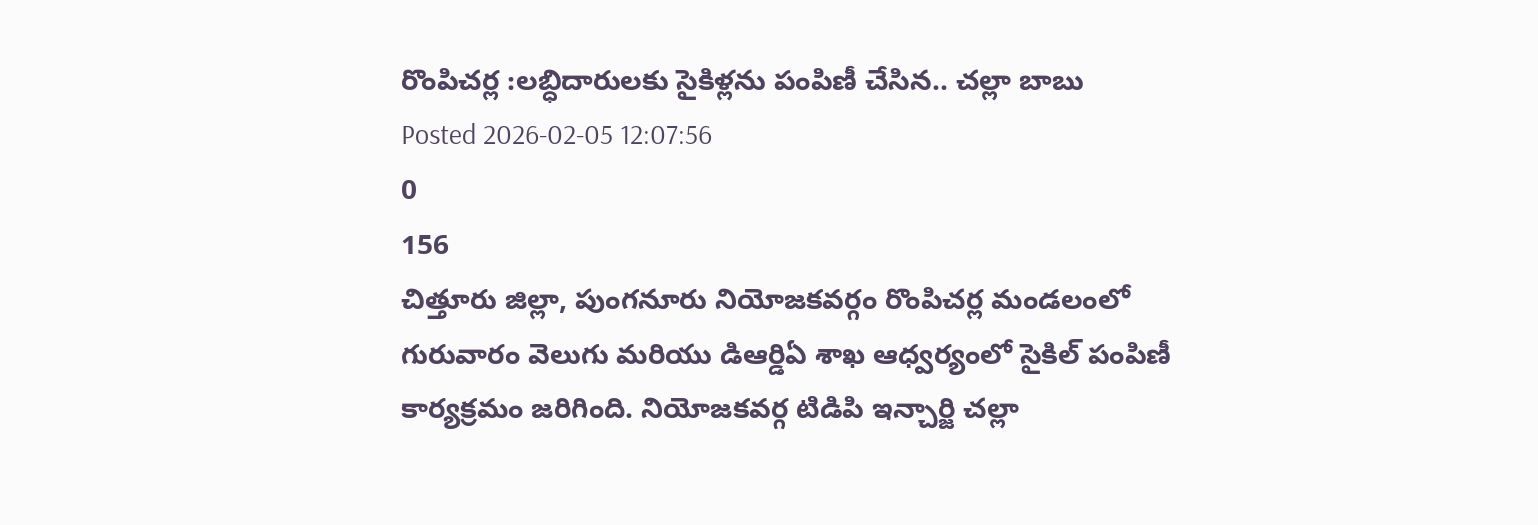రొంపిచర్ల :లబ్ధిదారులకు సైకిళ్లను పంపిణీ చేసిన.. చల్లా బాబు
Posted 2026-02-05 12:07:56
0
156
చిత్తూరు జిల్లా, పుంగనూరు నియోజకవర్గం రొంపిచర్ల మండలంలో గురువారం వెలుగు మరియు డిఆర్డిఏ శాఖ ఆధ్వర్యంలో సైకిల్ పంపిణీ కార్యక్రమం జరిగింది. నియోజకవర్గ టిడిపి ఇన్చార్జి చల్లా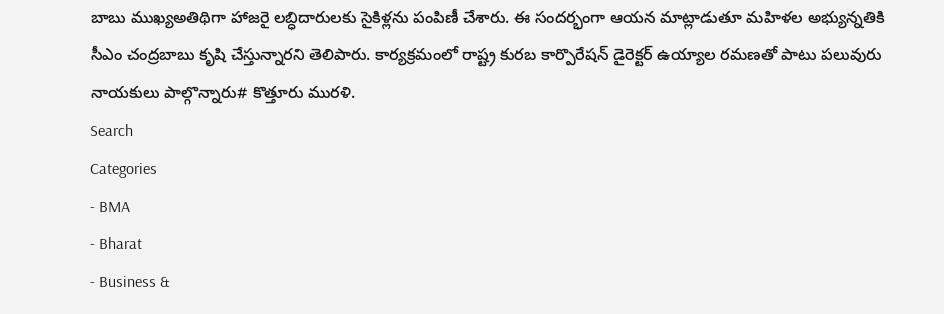బాబు ముఖ్యఅతిథిగా హాజరై లబ్ధిదారులకు సైకిళ్లను పంపిణీ చేశారు. ఈ సందర్భంగా ఆయన మాట్లాడుతూ మహిళల అభ్యున్నతికి సీఎం చంద్రబాబు కృషి చేస్తున్నారని తెలిపారు. కార్యక్రమంలో రాష్ట్ర కురబ కార్పొరేషన్ డైరెక్టర్ ఉయ్యాల రమణతో పాటు పలువురు నాయకులు పాల్గొన్నారు# కొత్తూరు మురళి.
Search
Categories
- BMA
- Bharat
- Business &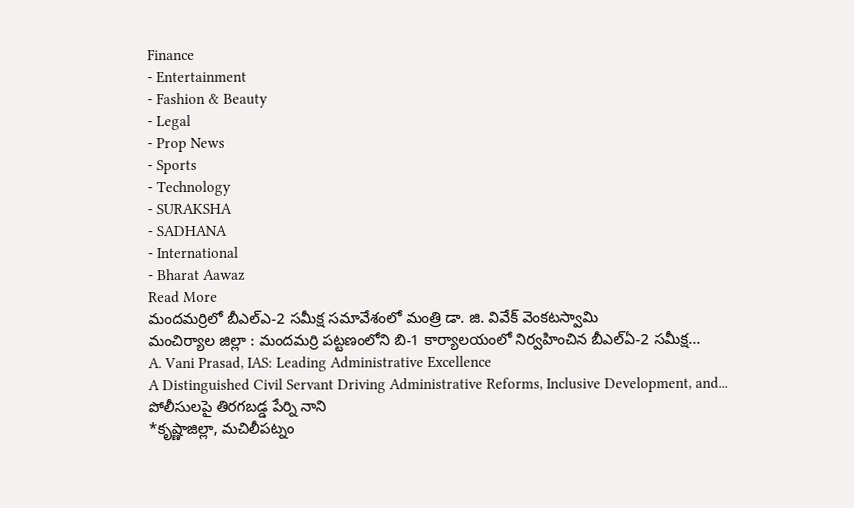Finance
- Entertainment
- Fashion & Beauty
- Legal
- Prop News
- Sports
- Technology
- SURAKSHA
- SADHANA
- International
- Bharat Aawaz
Read More
మందమర్రిలో బీఎల్ఎ-2 సమీక్ష సమావేశంలో మంత్రి డా. జి. వివేక్ వెంకటస్వామి
మంచిర్యాల జిల్లా : మందమర్రి పట్టణంలోని బి-1 కార్యాలయంలో నిర్వహించిన బీఎల్ఏ-2 సమీక్ష...
A. Vani Prasad, IAS: Leading Administrative Excellence
A Distinguished Civil Servant Driving Administrative Reforms, Inclusive Development, and...
పోలీసులపై తిరగబడ్డ పేర్ని నాని
*కృష్ణాజిల్లా, మచిలీపట్నం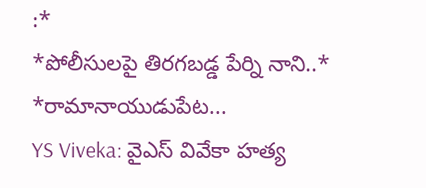:*
*పోలీసులపై తిరగబడ్డ పేర్ని నాని..*
*రామానాయుడుపేట...
YS Viveka: వైఎస్ వివేకా హత్య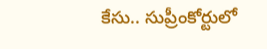కేసు.. సుప్రీంకోర్టులో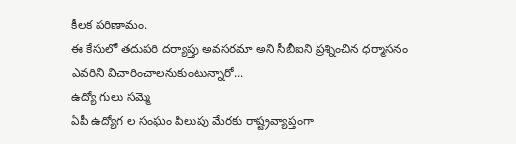కీలక పరిణామం.
ఈ కేసులో తదుపరి దర్యాప్తు అవసరమా అని సీబీఐని ప్రశ్నించిన ధర్మాసనం
ఎవరిని విచారించాలనుకుంటున్నారో...
ఉద్యో గులు సమ్మె
ఏపీ ఉద్యోగ ల సంఘం పిలుపు మేరకు రాష్ట్రవ్యాప్తంగా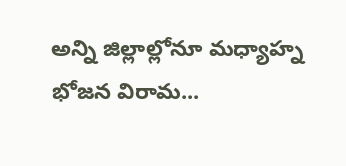అన్ని జిల్లాల్లోనూ మధ్యాహ్న భోజన విరామ...